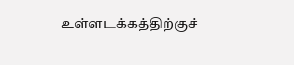உள்ளடக்கத்திற்குச்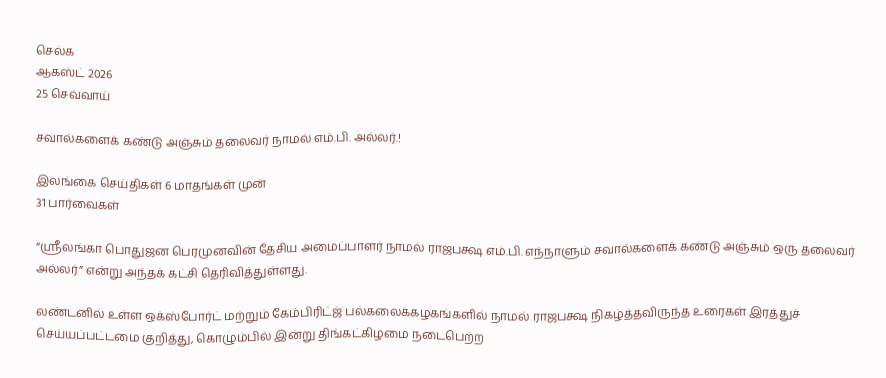செல்க
ஆகஸ்ட் 2026
25 செவ்வாய்

சவால்களைக் கண்டு அஞ்சும் தலைவர் நாமல் எம்.பி. அல்லர்.!

இலங்கை செய்திகள் 6 மாதங்கள் முன்
31 பார்வைகள்

“ஸ்ரீலங்கா பொதுஜன பெரமுனவின் தேசிய அமைப்பாளர் நாமல் ராஜபக்ஷ எம்.பி. எந்நாளும் சவால்களைக் கண்டு அஞ்சும் ஒரு தலைவர் அல்லர்” என்று அந்தக் கட்சி தெரிவித்துள்ளது.

லண்டனில் உள்ள ஒக்ஸ்போர்ட் மற்றும் கேம்பிரிட்ஜ் பல்கலைக்கழகங்களில் நாமல் ராஜபக்ஷ நிகழ்த்தவிருந்த உரைகள் இரத்துச் செய்யப்பட்டமை குறித்து, கொழும்பில் இன்று திங்கட்கிழமை நடைபெற்ற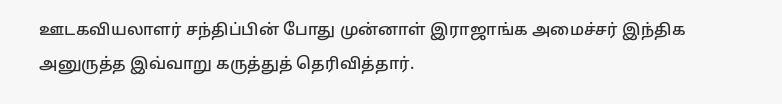ஊடகவியலாளர் சந்திப்பின் போது முன்னாள் இராஜாங்க அமைச்சர் இந்திக அனுருத்த இவ்வாறு கருத்துத் தெரிவித்தார்.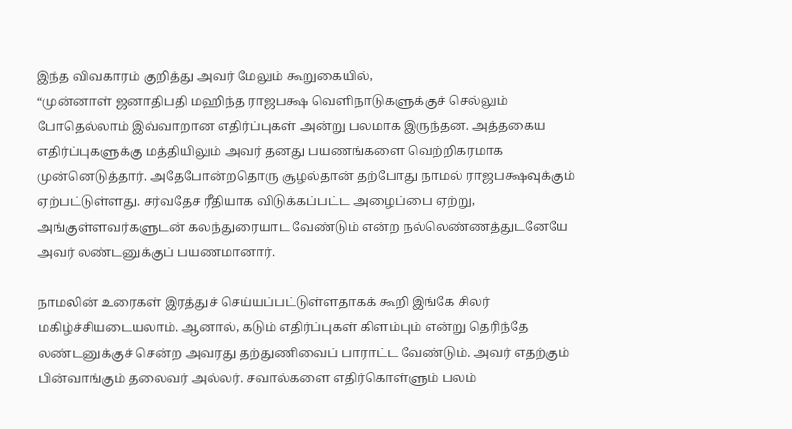இந்த விவகாரம் குறித்து அவர் மேலும் கூறுகையில்,
“முன்னாள் ஜனாதிபதி மஹிந்த ராஜபக்ஷ வெளிநாடுகளுக்குச் செல்லும் போதெல்லாம் இவ்வாறான எதிர்ப்புகள் அன்று பலமாக இருந்தன. அத்தகைய எதிர்ப்புகளுக்கு மத்தியிலும் அவர் தனது பயணங்களை வெற்றிகரமாக முன்னெடுத்தார். அதேபோன்றதொரு சூழல்தான் தற்போது நாமல் ராஜபக்ஷவுக்கும் ஏற்பட்டுள்ளது. சர்வதேச ரீதியாக விடுக்கப்பட்ட அழைப்பை ஏற்று, அங்குள்ளவர்களுடன் கலந்துரையாட வேண்டும் என்ற நல்லெண்ணத்துடனேயே அவர் லண்டனுக்குப் பயணமானார்.

நாமலின் உரைகள் இரத்துச் செய்யப்பட்டுள்ளதாகக் கூறி இங்கே சிலர் மகிழ்ச்சியடையலாம். ஆனால், கடும் எதிர்ப்புகள் கிளம்பும் என்று தெரிந்தே லண்டனுக்குச் சென்ற அவரது தற்துணிவைப் பாராட்ட வேண்டும். அவர் எதற்கும் பின்வாங்கும் தலைவர் அல்லர். சவால்களை எதிர்கொள்ளும் பலம்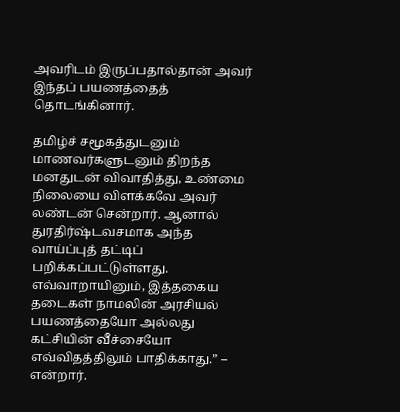அவரிடம் இருப்பதால்தான் அவர் இந்தப் பயணத்தைத் தொடங்கினார்.

தமிழ்ச் சமூகத்துடனும் மாணவர்களுடனும் திறந்த மனதுடன் விவாதித்து, உண்மை நிலையை விளக்கவே அவர் லண்டன் சென்றார். ஆனால் துரதிர்ஷ்டவசமாக அந்த வாய்ப்புத் தட்டிப் பறிக்கப்பட்டுள்ளது. எவ்வாறாயினும், இத்தகைய தடைகள் நாமலின் அரசியல் பயணத்தையோ அல்லது கட்சியின் வீச்சையோ எவ்விதத்திலும் பாதிக்காது.” – என்றார்.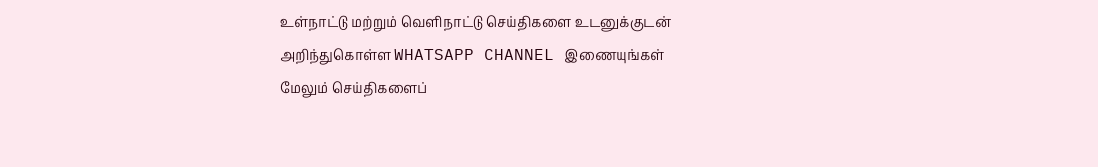உள்நாட்டு மற்றும் வெளிநாட்டு செய்திகளை உடனுக்குடன் அறிந்துகொள்ள WHATSAPP CHANNEL இணையுங்கள்
மேலும் செய்திகளைப்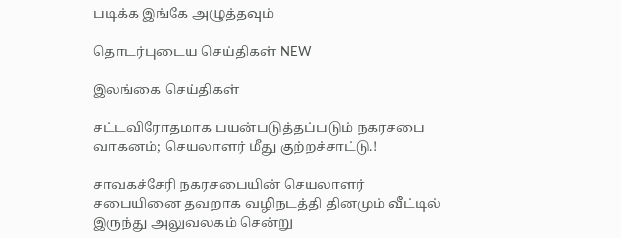படிக்க இங்கே அழுத்தவும்

தொடர்புடைய செய்திகள் NEW

இலங்கை செய்திகள்

சட்டவிரோதமாக பயன்படுத்தப்படும் நகரசபை வாகனம்; செயலாளர் மீது குற்றச்சாட்டு.!

சாவகச்சேரி நகரசபையின் செயலாளர் சபையினை தவறாக வழிநடத்தி தினமும் வீட்டில் இருந்து அலுவலகம் சென்று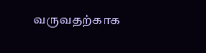வருவதற்காக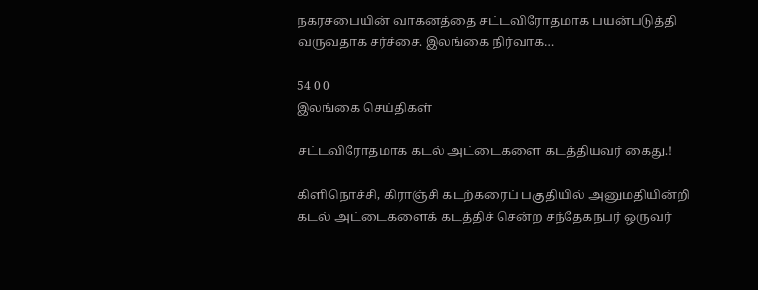நகரசபையின் வாகனத்தை சட்டவிரோதமாக பயன்படுத்தி வருவதாக சர்ச்சை. இலங்கை நிர்வாக…

54 0 0
இலங்கை செய்திகள்

சட்டவிரோதமாக கடல் அட்டைகளை கடத்தியவர் கைது.!

கிளிநொச்சி, கிராஞ்சி கடற்கரைப் பகுதியில் அனுமதியின்றி கடல் அட்டைகளைக் கடத்திச் சென்ற சந்தேகநபர் ஒருவர்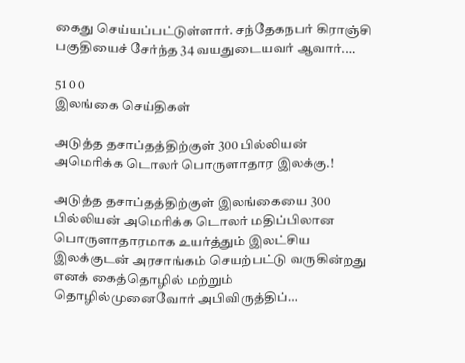கைது செய்யப்பட்டுள்ளார். சந்தேகநபர் கிராஞ்சி பகுதியைச் சேர்ந்த 34 வயதுடையவர் ஆவார்.…

51 0 0
இலங்கை செய்திகள்

அடுத்த தசாப்தத்திற்குள் 300 பில்லியன் அமெரிக்க டொலர் பொருளாதார இலக்கு.!

அடுத்த தசாப்தத்திற்குள் இலங்கையை 300 பில்லியன் அமெரிக்க டொலர் மதிப்பிலான பொருளாதாரமாக உயர்த்தும் இலட்சிய இலக்குடன் அரசாங்கம் செயற்பட்டு வருகின்றது எனக் கைத்தொழில் மற்றும் தொழில்முனைவோர் அபிவிருத்திப்…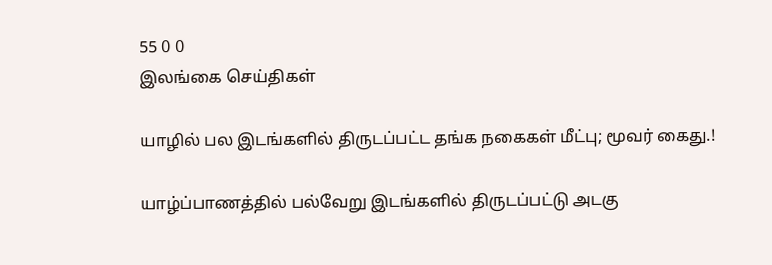55 0 0
இலங்கை செய்திகள்

யாழில் பல இடங்களில் திருடப்பட்ட தங்க நகைகள் மீட்பு; மூவர் கைது.!

யாழ்ப்பாணத்தில் பல்வேறு இடங்களில் திருடப்பட்டு அடகு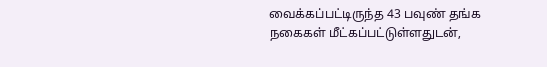வைக்கப்பட்டிருந்த 43 பவுண் தங்க நகைகள் மீட்கப்பட்டுள்ளதுடன்,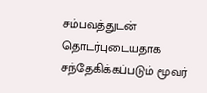சம்பவத்துடன் தொடர்புடையதாக சந்தேகிக்கப்படும் மூவர்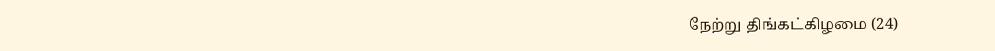நேற்று திங்கட்கிழமை (24)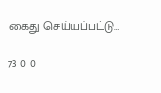கைது செய்யப்பட்டு…

73 0 0